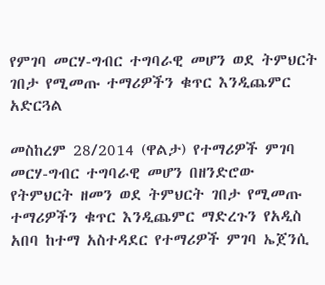የምገባ መርሃ-ግብር ተግባራዊ መሆን ወደ ትምህርት ገበታ የሚመጡ ተማሪዎችን ቁጥር እንዲጨምር አድርጓል

መስከረም 28/2014 (ዋልታ) የተማሪዎች ምገባ መርሃ-ግብር ተግባራዊ መሆን በዘንድሮው የትምህርት ዘመን ወደ ትምህርት ገበታ የሚመጡ ተማሪዎችን ቁጥር እንዲጨምር ማድረጉን የአዲስ አበባ ከተማ አስተዳደር የተማሪዎች ምገባ ኤጀንሲ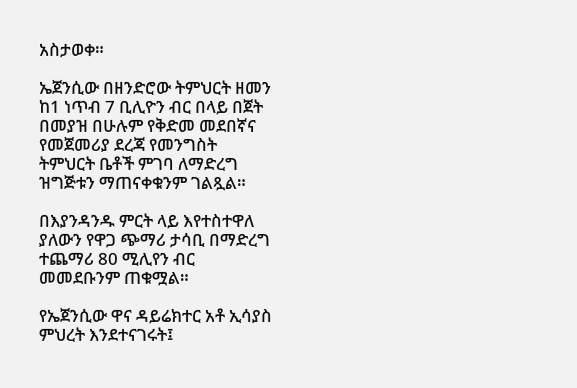አስታወቀ።

ኤጀንሲው በዘንድሮው ትምህርት ዘመን ከ1 ነጥብ 7 ቢሊዮን ብር በላይ በጀት በመያዝ በሁሉም የቅድመ መደበኛና የመጀመሪያ ደረጃ የመንግስት ትምህርት ቤቶች ምገባ ለማድረግ ዝግጅቱን ማጠናቀቁንም ገልጿል።

በእያንዳንዱ ምርት ላይ እየተስተዋለ ያለውን የዋጋ ጭማሪ ታሳቢ በማድረግ ተጨማሪ 80 ሚሊየን ብር መመደቡንም ጠቁሟል።

የኤጀንሲው ዋና ዳይሬክተር አቶ ኢሳያስ ምህረት እንደተናገሩት፤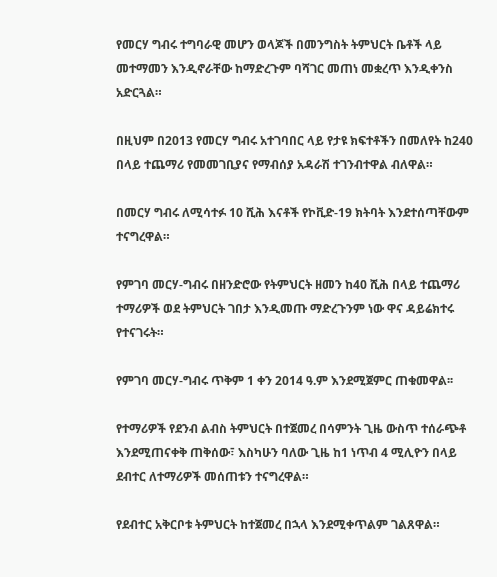የመርሃ ግብሩ ተግባራዊ መሆን ወላጆች በመንግስት ትምህርት ቤቶች ላይ መተማመን እንዲኖራቸው ከማድረጉም ባሻገር መጠነ መቋረጥ እንዲቀንስ አድርጓል።

በዚህም በ2013 የመርሃ ግብሩ አተገባበር ላይ የታዩ ክፍተቶችን በመለየት ከ240 በላይ ተጨማሪ የመመገቢያና የማብሰያ አዳራሽ ተገንብተዋል ብለዋል።

በመርሃ ግብሩ ለሚሳተፉ 10 ሺሕ እናቶች የኮቪድ-19 ክትባት እንደተሰጣቸውም ተናግረዋል።

የምገባ መርሃ-ግብሩ በዘንድሮው የትምህርት ዘመን ከ40 ሺሕ በላይ ተጨማሪ ተማሪዎች ወደ ትምህርት ገበታ እንዲመጡ ማድረጉንም ነው ዋና ዳይሬክተሩ የተናገሩት።

የምገባ መርሃ-ግብሩ ጥቅም 1 ቀን 2014 ዓ.ም እንደሚጀምር ጠቁመዋል፡፡

የተማሪዎች የደንብ ልብስ ትምህርት በተጀመረ በሳምንት ጊዜ ውስጥ ተሰራጭቶ እንደሚጠናቀቅ ጠቅሰው፣ እስካሁን ባለው ጊዜ ከ1 ነጥብ 4 ሚሊዮን በላይ ደብተር ለተማሪዎች መሰጠቱን ተናግረዋል።

የደብተር አቅርቦቱ ትምህርት ከተጀመረ በኋላ እንደሚቀጥልም ገልጸዋል።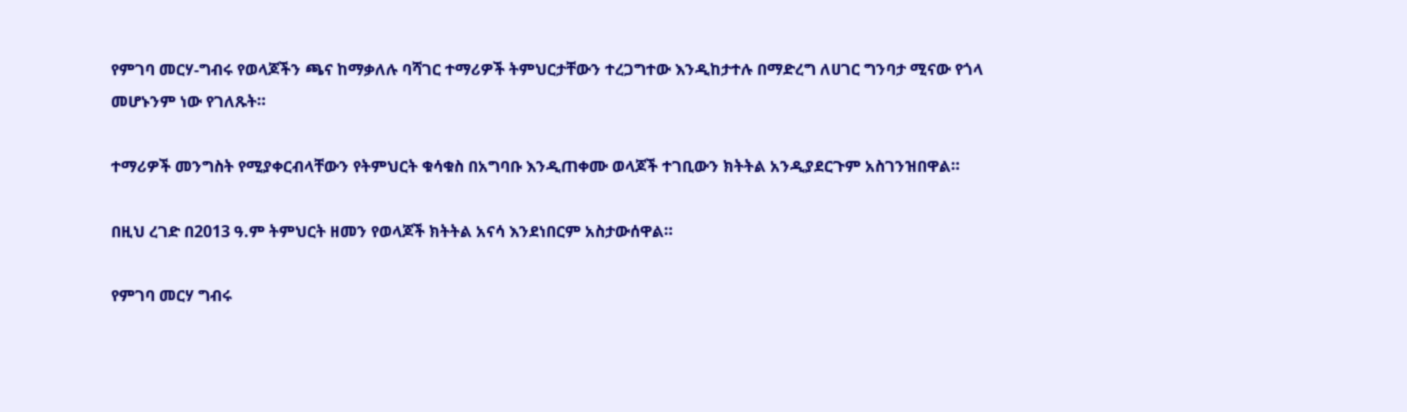የምገባ መርሃ-ግብሩ የወላጆችን ጫና ከማቃለሉ ባሻገር ተማሪዎች ትምህርታቸውን ተረጋግተው እንዲከታተሉ በማድረግ ለሀገር ግንባታ ሚናው የጎላ መሆኑንም ነው የገለጹት።

ተማሪዎች መንግስት የሚያቀርብላቸውን የትምህርት ቁሳቁስ በአግባቡ እንዲጠቀሙ ወላጆች ተገቢውን ክትትል አንዲያደርጉም አስገንዝበዋል።

በዚህ ረገድ በ2013 ዓ.ም ትምህርት ዘመን የወላጆች ክትትል አናሳ እንደነበርም አስታውሰዋል።

የምገባ መርሃ ግብሩ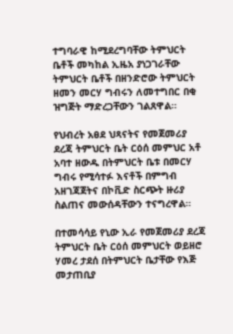ተግባራዊ ከሚደረግባቸው ትምህርት ቤቶች መካከል ኢዜአ ያነጋገራቸው ትምህርት ቤቶች በዘንድሮው ትምህርት ዘመን መርሃ ግብሩን ለመተግበር በቂ ዝግጅት ማድረጋቸውን ገልጸዋል።

የህብረት አፀደ ህጻናትና የመጀመሪያ ደረጃ ትምህርት ቤት ርዕሰ መምህር አቶ አባተ ዘውዱ በትምህርት ቤቱ በመርሃ ግብሩ የሚሳተፉ እናቶች በምግብ አዘገጃጀትና በኮቪድ ስርጭት ዙሪያ ስልጠና መውሰዳቸውን ተናግረዋል።

በተመሳሳይ የኒው ኢራ የመጀመሪያ ደረጃ ትምህርት ቤት ርዕሰ መምህርት ወይዘሮ ሃመረ ታደሰ በትምህርት ቤታቸው የእጅ መታጠቢያ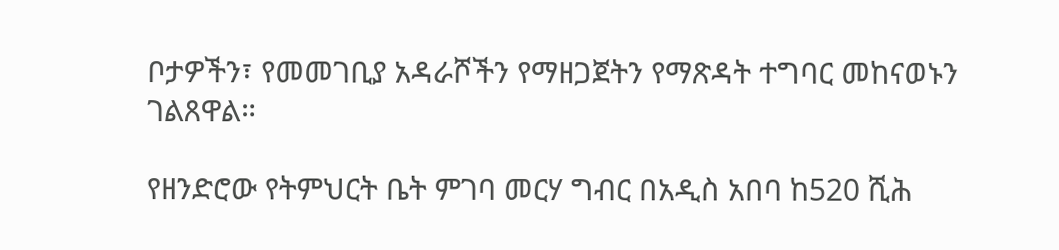ቦታዎችን፣ የመመገቢያ አዳራሾችን የማዘጋጀትን የማጽዳት ተግባር መከናወኑን ገልጸዋል።

የዘንድሮው የትምህርት ቤት ምገባ መርሃ ግብር በአዲስ አበባ ከ520 ሺሕ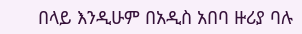በላይ እንዲሁም በአዲስ አበባ ዙሪያ ባሉ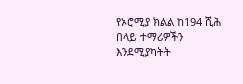የኦሮሚያ ክልል ከ194 ሺሕ በላይ ተማሪዎችን እንደሚያካትት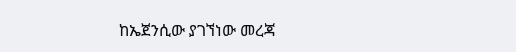ከኤጀንሲው ያገኘነው መረጃ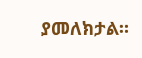ያመለክታል።